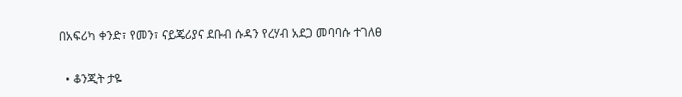በአፍሪካ ቀንድ፣ የመን፣ ናይጄሪያና ደቡብ ሱዳን የረሃብ አደጋ መባባሱ ተገለፀ

  • ቆንጂት ታዬ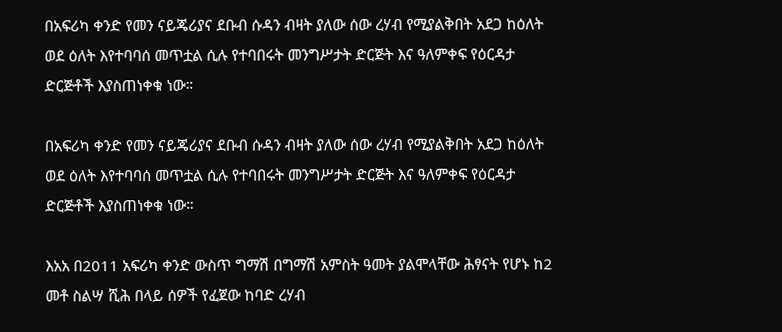በአፍሪካ ቀንድ የመን ናይጄሪያና ደቡብ ሱዳን ብዛት ያለው ሰው ረሃብ የሚያልቅበት አደጋ ከዕለት ወደ ዕለት እየተባባሰ መጥቷል ሲሉ የተባበሩት መንግሥታት ድርጅት እና ዓለምቀፍ የዕርዳታ ድርጅቶች እያስጠነቀቁ ነው።

በአፍሪካ ቀንድ የመን ናይጄሪያና ደቡብ ሱዳን ብዛት ያለው ሰው ረሃብ የሚያልቅበት አደጋ ከዕለት ወደ ዕለት እየተባባሰ መጥቷል ሲሉ የተባበሩት መንግሥታት ድርጅት እና ዓለምቀፍ የዕርዳታ ድርጅቶች እያስጠነቀቁ ነው።

እአአ በ2011 አፍሪካ ቀንድ ውስጥ ግማሽ በግማሽ አምስት ዓመት ያልሞላቸው ሕፃናት የሆኑ ከ2 መቶ ስልሣ ሺሕ በላይ ሰዎች የፈጀው ከባድ ረሃብ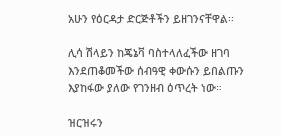አሁን የዕርዳታ ድርጅቶችን ይዘገንናቸዋል፡፡

ሊሳ ሽላይን ከጄኔቫ ባስተላለፈችው ዘገባ እንደጠቆመችው ሰብዓዊ ቀውሱን ይበልጡን እያከፋው ያለው የገንዘብ ዕጥረት ነው።

ዝርዝሩን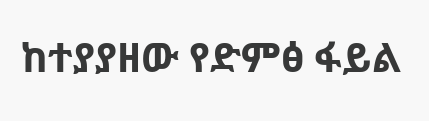ከተያያዘው የድምፅ ፋይል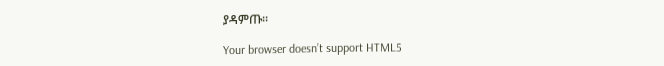ያዳምጡ፡፡

Your browser doesn’t support HTML5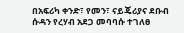በአፍሪካ ቀንድ፣ የመን፣ ናይጄሪያና ደቡብ ሱዳን የረሃብ አደጋ መባባሱ ተገለፀ